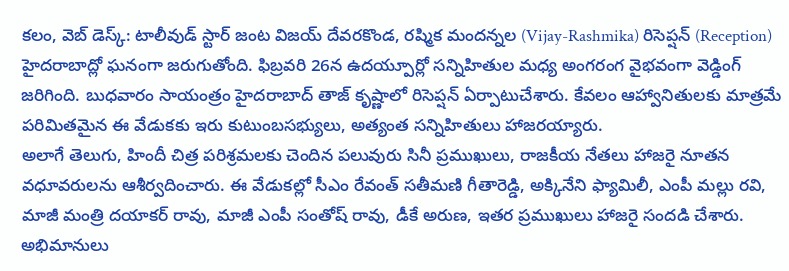కలం, వెబ్ డెస్క్: టాలీవుడ్ స్టార్ జంట విజయ్ దేవరకొండ, రష్మిక మందన్నల (Vijay-Rashmika) రిసెప్షన్ (Reception) హైదరాబాద్లో ఘనంగా జరుగుతోంది. ఫిబ్రవరి 26న ఉదయ్పూర్లో సన్నిహితుల మధ్య అంగరంగ వైభవంగా వెడ్డింగ్ జరిగింది. బుధవారం సాయంత్రం హైదరాబాద్ తాజ్ కృష్ణాలో రిసెప్షన్ ఏర్పాటుచేశారు. కేవలం ఆహ్వానితులకు మాత్రమే పరిమితమైన ఈ వేడుకకు ఇరు కుటుంబసభ్యులు, అత్యంత సన్నిహితులు హాజరయ్యారు.
అలాగే తెలుగు, హిందీ చిత్ర పరిశ్రమలకు చెందిన పలువురు సినీ ప్రముఖులు, రాజకీయ నేతలు హాజరై నూతన వధూవరులను ఆశీర్వదించారు. ఈ వేడుకల్లో సీఎం రేవంత్ సతీమణి గీతారెడ్డి, అక్కినేని ఫ్యామిలీ, ఎంపీ మల్లు రవి, మాజీ మంత్రి దయాకర్ రావు, మాజీ ఎంపీ సంతోష్ రావు, డీకే అరుణ, ఇతర ప్రముఖులు హాజరై సందడి చేశారు. అభిమానులు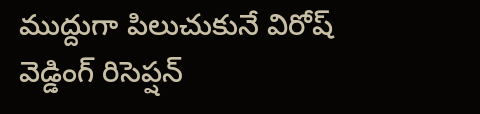ముద్దుగా పిలుచుకునే విరోష్ వెడ్డింగ్ రిసెప్షన్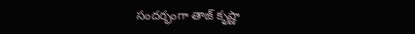సందర్భంగా తాజ్ కృష్ణా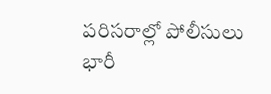పరిసరాల్లో పోలీసులు భారీ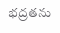భద్రతను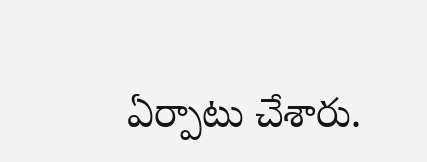ఏర్పాటు చేశారు.